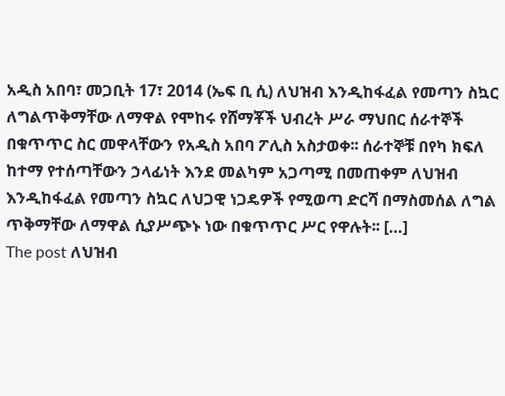አዲስ አበባ፣ መጋቢት 17፣ 2014 (ኤፍ ቢ ሲ) ለህዝብ እንዲከፋፈል የመጣን ስኳር ለግልጥቅማቸው ለማዋል የሞከሩ የሸማቾች ህብረት ሥራ ማህበር ሰራተኞች በቁጥጥር ስር መዋላቸውን የአዲስ አበባ ፖሊስ አስታወቀ፡፡ ሰራተኞቹ በየካ ክፍለ ከተማ የተሰጣቸውን ኃላፊነት እንደ መልካም አጋጣሚ በመጠቀም ለህዝብ እንዲከፋፈል የመጣን ስኳር ለህጋዊ ነጋዴዎች የሚወጣ ድርሻ በማስመሰል ለግል ጥቅማቸው ለማዋል ሲያሥጭኑ ነው በቁጥጥር ሥር የዋሉት፡፡ […]
The post ለህዝብ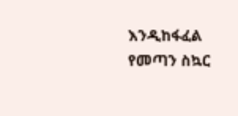እንዲከፋፈል የመጣን ስኳር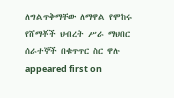ለግልጥቅማቸው ለማዋል የሞከሩ የሸማቾች ህብረት ሥራ ማህበር ሰራተኞች በቁጥጥር ስር ዋሉ appeared first on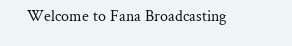Welcome to Fana Broadcasting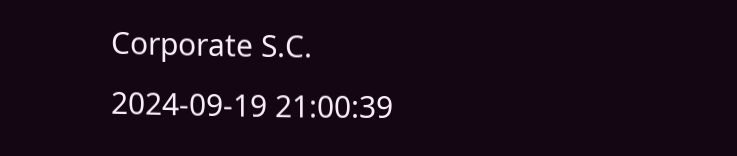Corporate S.C.
2024-09-19 21:00:39